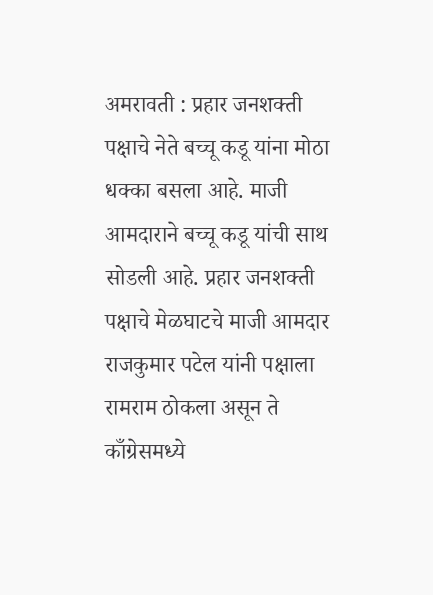अमरावती : प्रहार जनशक्ती पक्षाचे नेते बच्चू कडू यांना मोठा धक्का बसला आहे. माजी आमदाराने बच्चू कडू यांची साथ सोडली आहे. प्रहार जनशक्ती पक्षाचे मेळघाटचे माजी आमदार राजकुमार पटेल यांनी पक्षाला रामराम ठोकला असून ते काँग्रेसमध्ये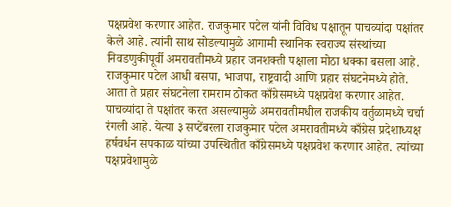पक्षप्रवेश करणार आहेत. राजकुमार पटेल यांनी विविध पक्षातून पाचव्यांदा पक्षांतर केले आहे. त्यांनी साथ सोडल्यामुळे आगामी स्थानिक स्वराज्य संस्थांच्या निवडणुकीपूर्वी अमरावतीमध्ये प्रहार जनशक्ती पक्षाला मोठा धक्का बसला आहे. राजकुमार पटेल आधी बसपा, भाजपा, राष्ट्रवादी आणि प्रहार संघटनेमध्ये होते. आता ते प्रहार संघटनेला रामराम ठोकत काँग्रेसमध्ये पक्षप्रवेश करणार आहेत. पाचव्यांदा ते पक्षांतर करत असल्यामुळे अमरावतीमधील राजकीय वर्तुळामध्ये चर्चा रंगली आहे. येत्या ३ सप्टेंबरला राजकुमार पटेल अमरावतीमध्ये काँग्रेस प्रदेशाध्यक्ष हर्षवर्धन सपकाळ यांच्या उपस्थितीत काँग्रेसमध्ये पक्षप्रवेश करणार आहेत. त्यांच्या पक्षप्रवेशामुळे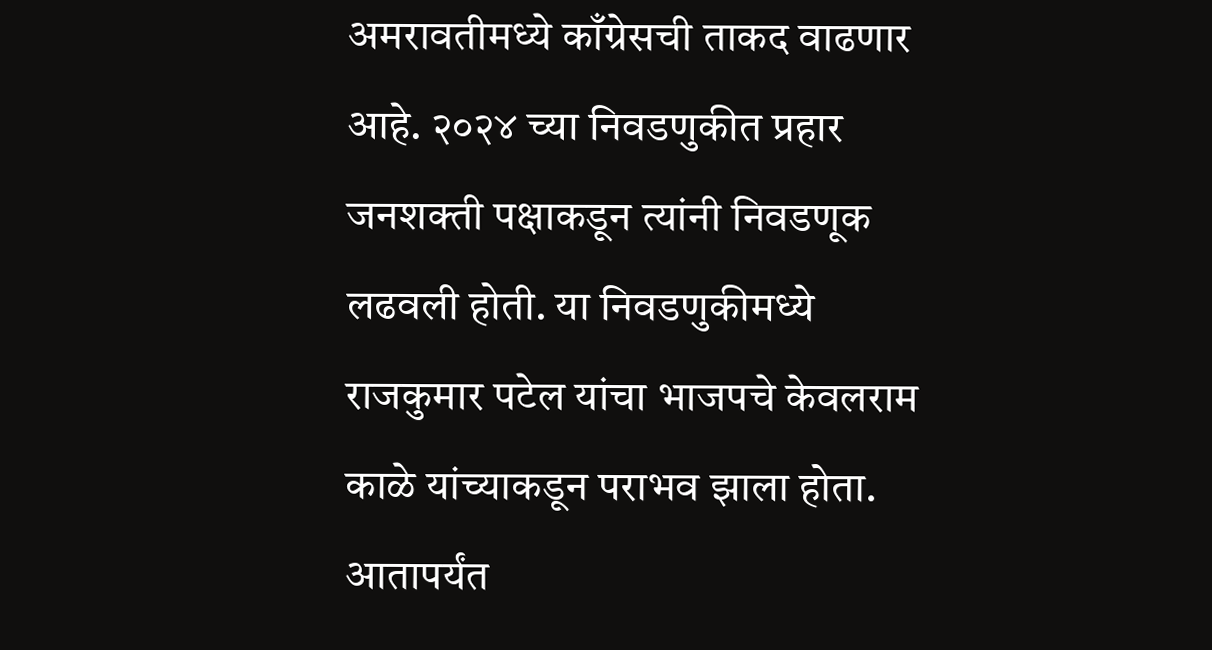अमरावतीमध्ये काँग्रेसची ताकद वाढणार आहे. २०२४ च्या निवडणुकीत प्रहार जनशक्ती पक्षाकडून त्यांनी निवडणूक लढवली होती. या निवडणुकीमध्ये राजकुमार पटेल यांचा भाजपचे केवलराम काळे यांच्याकडून पराभव झाला होता. आतापर्यंत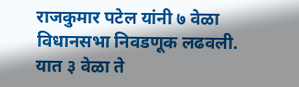राजकुमार पटेल यांनी ७ वेळा विधानसभा निवडणूक लढवली. यात ३ वेळा ते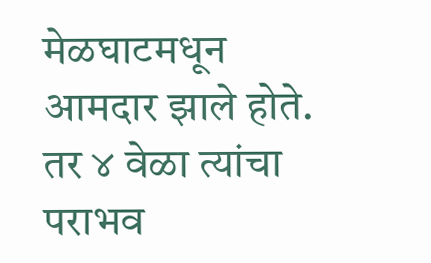मेळघाटमधून आमदार झाले होते. तर ४ वेळा त्यांचा पराभव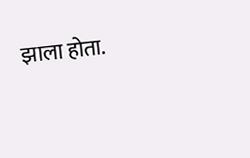झाला होता.